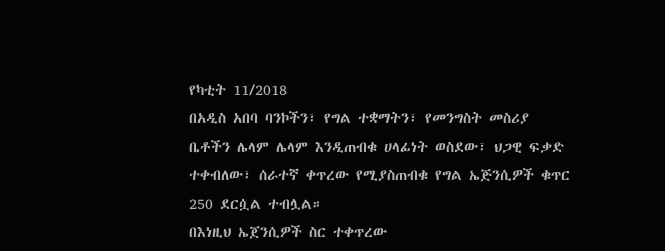የካቲት 11/2018
በአዲስ አበባ ባንኮችን፣ የግል ተቋማትን፣ የመንግስት መስሪያ ቤቶችን ሌላም ሌላም እንዲጠብቁ ሀላፊነት ወስደው፣ ህጋዊ ፍቃድ ተቀብለው፣ ሰራተኛ ቀጥረው የሚያስጠብቁ የግል ኤጅንሲዎች ቁጥር 250 ደርሷል ተብሏል።
በእነዚህ ኤጀንሲዎች ስር ተቀጥረው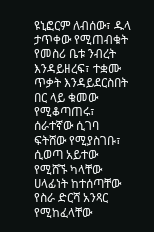ዩኒፎርም ለብሰው፣ ዱላ ታጥቀው የሚጠብቁት የመስሪ ቤቱ ንብረት እንዳይዘረፍ፣ ተቋሙ ጥቃት እንዳይደርስበት በር ላይ ቁመው የሚቆጣጠሩ፣ ሰራተኛው ሲገባ ፍትሸው የሚያስገቡ፣ ሲወጣ አይተው የሚሸኙ ካላቸው ሀላፊነት ከተሰጣቸው የስራ ድርሻ አንጻር የሚከፈላቸው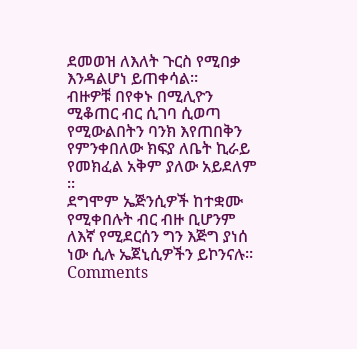ደመወዝ ለእለት ጉርስ የሚበቃ እንዳልሆነ ይጠቀሳል።
ብዙዎቹ በየቀኑ በሚሊዮን ሚቆጠር ብር ሲገባ ሲወጣ የሚውልበትን ባንክ እየጠበቅን የምንቀበለው ክፍያ ለቤት ኪራይ የመክፈል አቅም ያለው አይደለም ፡፡
ደግሞም ኤጅንሲዎች ከተቋሙ የሚቀበሉት ብር ብዙ ቢሆንም ለእኛ የሚደርሰን ግን እጅግ ያነሰ ነው ሲሉ ኤጀኒሲዎችን ይኮንናሉ።
Comments